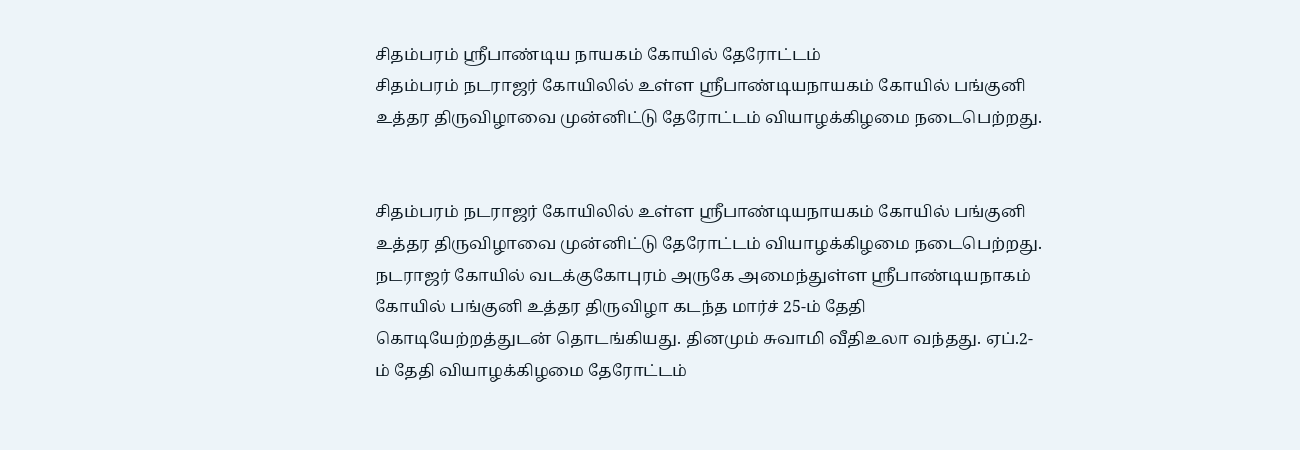சிதம்பரம் ஸ்ரீபாண்டிய நாயகம் கோயில் தேரோட்டம்
சிதம்பரம் நடராஜர் கோயிலில் உள்ள ஸ்ரீபாண்டியநாயகம் கோயில் பங்குனி உத்தர திருவிழாவை முன்னிட்டு தேரோட்டம் வியாழக்கிழமை நடைபெற்றது.


சிதம்பரம் நடராஜர் கோயிலில் உள்ள ஸ்ரீபாண்டியநாயகம் கோயில் பங்குனி உத்தர திருவிழாவை முன்னிட்டு தேரோட்டம் வியாழக்கிழமை நடைபெற்றது.
நடராஜர் கோயில் வடக்குகோபுரம் அருகே அமைந்துள்ள ஸ்ரீபாண்டியநாகம் கோயில் பங்குனி உத்தர திருவிழா கடந்த மார்ச் 25-ம் தேதி கொடியேற்றத்துடன் தொடங்கியது. தினமும் சுவாமி வீதிஉலா வந்தது. ஏப்.2-ம் தேதி வியாழக்கிழமை தேரோட்டம்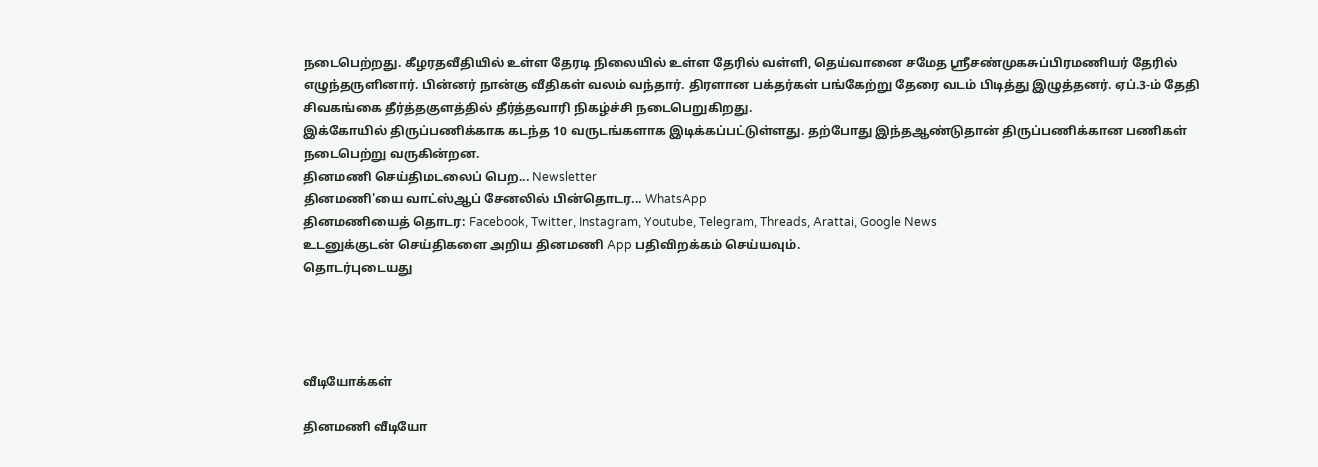நடைபெற்றது. கீழரதவீதியில் உள்ள தேரடி நிலையில் உள்ள தேரில் வள்ளி, தெய்வானை சமேத ஸ்ரீசண்முகசுப்பிரமணியர் தேரில் எழுந்தருளினார். பின்னர் நான்கு வீதிகள் வலம் வந்தார். திரளான பக்தர்கள் பங்கேற்று தேரை வடம் பிடித்து இழுத்தனர். ஏப்.3-ம் தேதி சிவகங்கை தீர்த்தகுளத்தில் தீர்த்தவாரி நிகழ்ச்சி நடைபெறுகிறது.
இக்கோயில் திருப்பணிக்காக கடந்த 10 வருடங்களாக இடிக்கப்பட்டுள்ளது. தற்போது இந்தஆண்டுதான் திருப்பணிக்கான பணிகள் நடைபெற்று வருகின்றன.
தினமணி செய்திமடலைப் பெற... Newsletter
தினமணி'யை வாட்ஸ்ஆப் சேனலில் பின்தொடர... WhatsApp
தினமணியைத் தொடர: Facebook, Twitter, Instagram, Youtube, Telegram, Threads, Arattai, Google News
உடனுக்குடன் செய்திகளை அறிய தினமணி App பதிவிறக்கம் செய்யவும்.
தொடர்புடையது




வீடியோக்கள்

தினமணி வீடியோ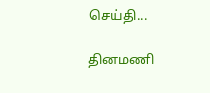செய்தி...

தினமணி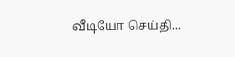வீடியோ செய்தி...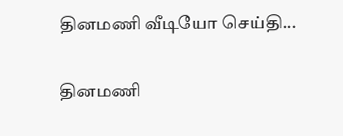தினமணி வீடியோ செய்தி...

தினமணி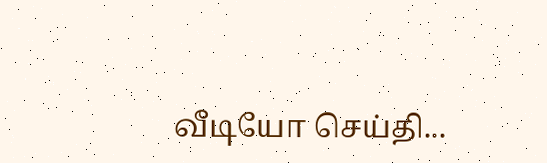வீடியோ செய்தி...